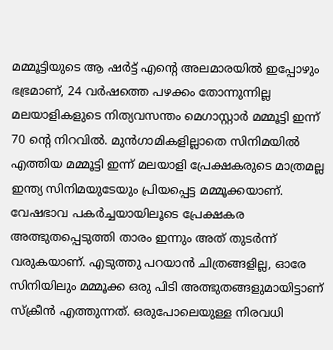മമ്മൂട്ടിയുടെ ആ ഷർട്ട് എന്റെ അലമാരയിൽ ഇപ്പോഴും ഭഭ്രമാണ്, 24 വർഷത്തെ പഴക്കം തോന്നുന്നില്ല
മലയാളികളുടെ നിത്യവസന്തം മെഗാസ്റ്റാർ മമ്മൂട്ടി ഇന്ന് 70 ന്റെ നിറവിൽ. മുൻഗാമികളില്ലാതെ സിനിമയിൽ എത്തിയ മമ്മൂട്ടി ഇന്ന് മലയാളി പ്രേക്ഷകരുടെ മാത്രമല്ല ഇന്ത്യ സിനിമയുടേയും പ്രിയപ്പെട്ട മമ്മൂക്കയാണ്. വേഷഭാവ പകർച്ചയായിലൂടെ പ്രേക്ഷകര അത്ഭുതപ്പെടുത്തി താരം ഇന്നും അത് തുടർന്ന് വരുകയാണ്. എടുത്തു പറയാൻ ചിത്രങ്ങളില്ല, ഓരേ സിനിയിലും മമ്മൂക്ക ഒരു പിടി അത്ഭുതങ്ങളുമായിട്ടാണ് സ്ക്രീൻ എത്തുന്നത്. ഒരുപോലെയുള്ള നിരവധി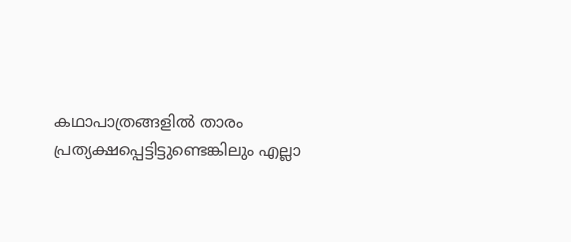കഥാപാത്രങ്ങളിൽ താരം പ്രത്യക്ഷപ്പെട്ടിട്ടുണ്ടെങ്കിലും എല്ലാ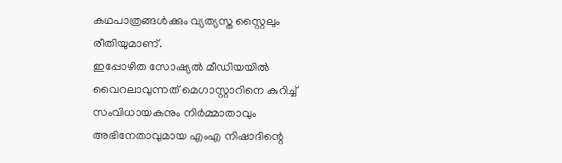കഥപാത്രങ്ങൾക്കും വ്യത്യസ്ത സ്റ്റൈലും രീതിയുമാണ്.
ഇപ്പോഴിത സോഷ്യൽ മീഡിയയിൽ വൈറലാവുന്നത് മെഗാസ്റ്റാറിനെ കുറിച്ച് സംവിധായകനും നിർമ്മാതാവും അഭിനേതാവുമായ എംഎ നിഷാദിന്റെ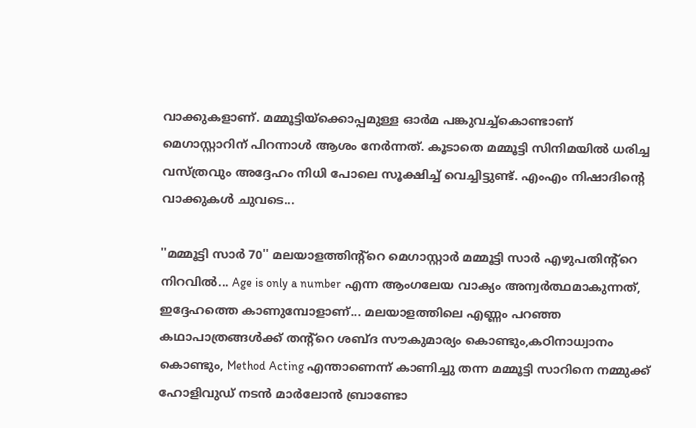വാക്കുകളാണ്. മമ്മൂട്ടിയ്ക്കൊപ്പമുള്ള ഓർമ പങ്കുവച്ച്കൊണ്ടാണ് മെഗാസ്റ്റാറിന് പിറന്നാൾ ആശം നേർന്നത്. കൂടാതെ മമ്മൂട്ടി സിനിമയിൽ ധരിച്ച വസ്ത്രവും അദ്ദേഹം നിധി പോലെ സൂക്ഷിച്ച് വെച്ചിട്ടുണ്ട്. എംഎം നിഷാദിന്റെ വാക്കുകൾ ചുവടെ...

''മമ്മൂട്ടി സാർ 70'' മലയാളത്തിന്റ്റെ മെഗാസ്റ്റാർ മമ്മൂട്ടി സാർ എഴുപതിന്റ്റെ നിറവിൽ... Age is only a number എന്ന ആംഗലേയ വാക്യം അന്വർത്ഥമാകുന്നത്, ഇദ്ദേഹത്തെ കാണുമ്പോളാണ്... മലയാളത്തിലെ എണ്ണം പറഞ്ഞ കഥാപാത്രങ്ങൾക്ക് തന്റ്റെ ശബ്ദ സൗകുമാര്യം കൊണ്ടും,കഠിനാധ്വാനം കൊണ്ടും, Method Acting എന്താണെന്ന് കാണിച്ചു തന്ന മമ്മൂട്ടി സാറിനെ നമ്മുക്ക് ഹോളിവുഡ് നടൻ മാർലോൻ ബ്രാണ്ടോ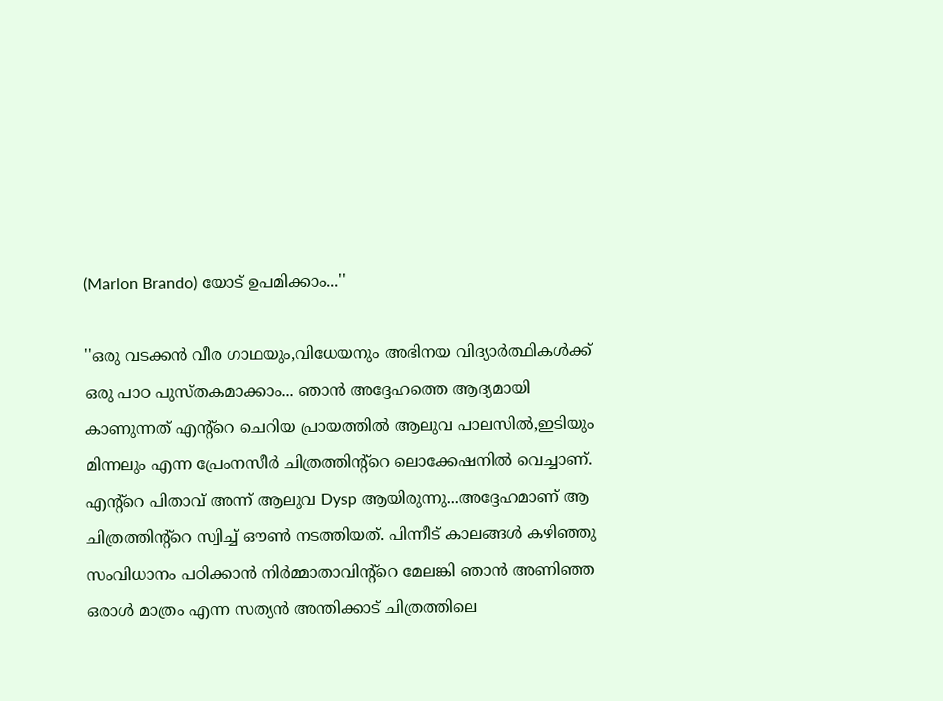(Marlon Brando) യോട് ഉപമിക്കാം...''

''ഒരു വടക്കൻ വീര ഗാഥയും,വിധേയനും അഭിനയ വിദ്യാർത്ഥികൾക്ക് ഒരു പാഠ പുസ്തകമാക്കാം... ഞാൻ അദ്ദേഹത്തെ ആദ്യമായി കാണുന്നത് എന്റ്റെ ചെറിയ പ്രായത്തിൽ ആലുവ പാലസിൽ,ഇടിയും മിന്നലും എന്ന പ്രേംനസീർ ചിത്രത്തിന്റ്റെ ലൊക്കേഷനിൽ വെച്ചാണ്. എന്റ്റെ പിതാവ് അന്ന് ആലുവ Dysp ആയിരുന്നു...അദ്ദേഹമാണ് ആ ചിത്രത്തിന്റ്റെ സ്വിച്ച് ഔൺ നടത്തിയത്. പിന്നീട് കാലങ്ങൾ കഴിഞ്ഞു സംവിധാനം പഠിക്കാൻ നിർമ്മാതാവിന്റ്റെ മേലങ്കി ഞാൻ അണിഞ്ഞ ഒരാൾ മാത്രം എന്ന സത്യൻ അന്തിക്കാട് ചിത്രത്തിലെ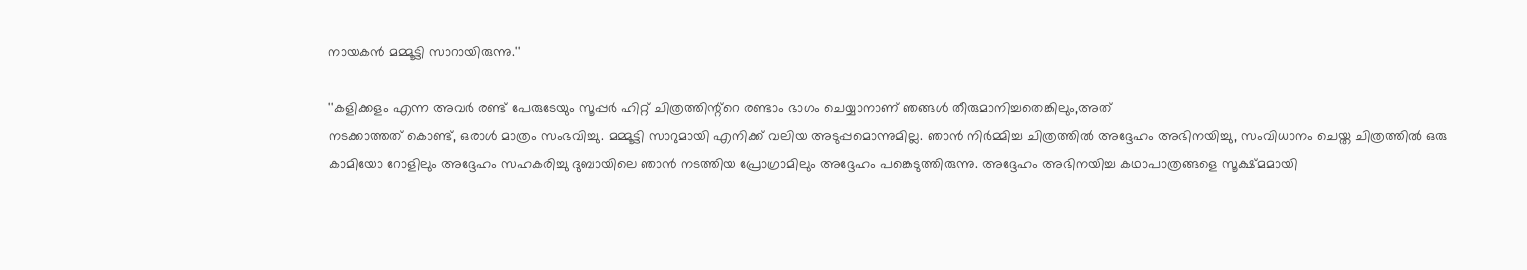നായകൻ മമ്മൂട്ടി സാറായിരുന്നു.''

''കളിക്കളം എന്ന അവർ രണ്ട് പേരുടേയും സൂപ്പർ ഹിറ്റ് ചിത്രത്തിന്റ്റെ രണ്ടാം ഭാഗം ചെയ്യാനാണ് ഞങ്ങൾ തീരുമാനിച്ചതെങ്കിലും,അത്
നടക്കാത്തത് കൊണ്ട്, ഒരാൾ മാത്രം സംഭവിച്ചു. മമ്മൂട്ടി സാറുമായി എനിക്ക് വലിയ അടുപ്പമൊന്നുമില്ല. ഞാൻ നിർമ്മിച്ച ചിത്രത്തിൽ അദ്ദേഹം അഭിനയിച്ചു, സംവിധാനം ചെയ്ത ചിത്രത്തിൽ ഒരു കാമിയോ റോളിലും അദ്ദേഹം സഹകരിച്ചു ദുബായിലെ ഞാൻ നടത്തിയ പ്രോഗ്രാമിലും അദ്ദേഹം പങ്കെടുത്തിരുന്നു. അദ്ദേഹം അഭിനയിച്ച കഥാപാത്രങ്ങളെ സൂക്ഷ്മമായി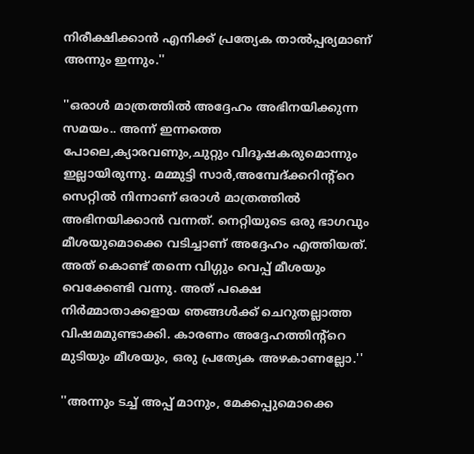നിരീക്ഷിക്കാൻ എനിക്ക് പ്രത്യേക താൽപ്പര്യമാണ് അന്നും ഇന്നും.''

''ഒരാൾ മാത്രത്തിൽ അദ്ദേഹം അഭിനയിക്കുന്ന സമയം.. അന്ന് ഇന്നത്തെ പോലെ,ക്യാരവണും,ചുറ്റും വിദൂഷകരുമൊന്നും ഇല്ലായിരുന്നു. മമ്മുട്ടി സാർ,അമ്പേദ്ക്കറിന്റ്റെ സെറ്റിൽ നിന്നാണ് ഒരാൾ മാത്രത്തിൽ അഭിനയിക്കാൻ വന്നത്. നെറ്റിയുടെ ഒരു ഭാഗവും മീശയുമൊക്കെ വടിച്ചാണ് അദ്ദേഹം എത്തിയത്. അത് കൊണ്ട് തന്നെ വിഗ്ഗും വെപ്പ് മീശയും വെക്കേണ്ടി വന്നു. അത് പക്ഷെ നിർമ്മാതാക്കളായ ഞങ്ങൾക്ക് ചെറുതല്ലാത്ത വിഷമമുണ്ടാക്കി. കാരണം അദ്ദേഹത്തിന്റ്റെ മുടിയും മീശയും, ഒരു പ്രത്യേക അഴകാണല്ലോ.''

''അന്നും ടച്ച് അപ്പ് മാനും, മേക്കപ്പുമൊക്കെ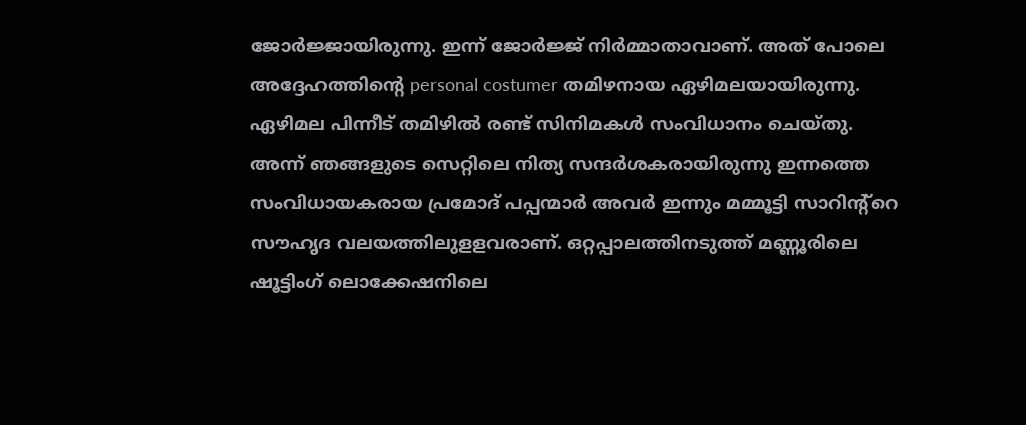ജോർജ്ജായിരുന്നു. ഇന്ന് ജോർജ്ജ് നിർമ്മാതാവാണ്. അത് പോലെ അദ്ദേഹത്തിന്റെ personal costumer തമിഴനായ ഏഴിമലയായിരുന്നു. ഏഴിമല പിന്നീട് തമിഴിൽ രണ്ട് സിനിമകൾ സംവിധാനം ചെയ്തു. അന്ന് ഞങ്ങളുടെ സെറ്റിലെ നിത്യ സന്ദർശകരായിരുന്നു ഇന്നത്തെ സംവിധായകരായ പ്രമോദ് പപ്പന്മാർ അവർ ഇന്നും മമ്മൂട്ടി സാറിന്റ്റെ സൗഹൃദ വലയത്തിലുളളവരാണ്. ഒറ്റപ്പാലത്തിനടുത്ത് മണ്ണൂരിലെ ഷൂട്ടിംഗ് ലൊക്കേഷനിലെ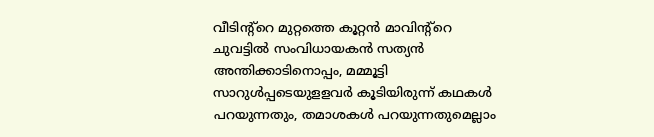വീടിന്റ്റെ മുറ്റത്തെ കൂറ്റൻ മാവിന്റ്റെ ചുവട്ടിൽ സംവിധായകൻ സത്യൻ അന്തിക്കാടിനൊപ്പം, മമ്മൂട്ടി സാറുൾപ്പടെയുളളവർ കൂടിയിരുന്ന് കഥകൾ പറയുന്നതും, തമാശകൾ പറയുന്നതുമെല്ലാം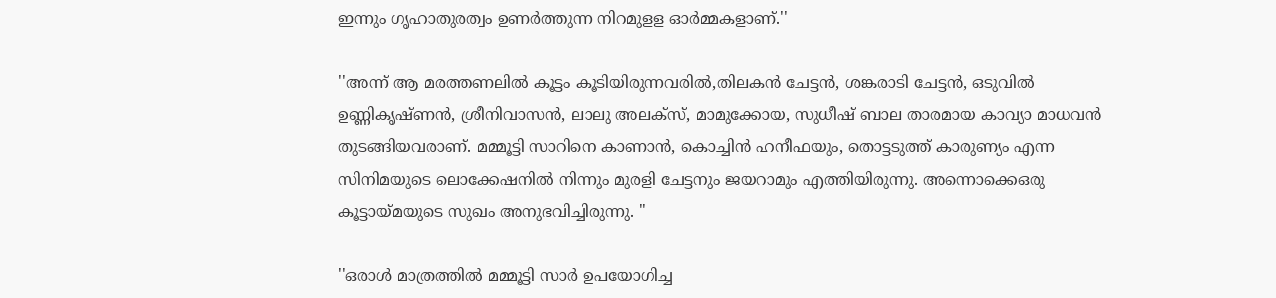ഇന്നും ഗൃഹാതുരത്വം ഉണർത്തുന്ന നിറമുളള ഓർമ്മകളാണ്.''

''അന്ന് ആ മരത്തണലിൽ കൂട്ടം കൂടിയിരുന്നവരിൽ,തിലകൻ ചേട്ടൻ, ശങ്കരാടി ചേട്ടൻ, ഒടുവിൽ ഉണ്ണികൃഷ്ണൻ, ശ്രീനിവാസൻ, ലാലു അലക്സ്, മാമുക്കോയ, സുധീഷ് ബാല താരമായ കാവ്യാ മാധവൻ തുടങ്ങിയവരാണ്. മമ്മൂട്ടി സാറിനെ കാണാൻ, കൊച്ചിൻ ഹനീഫയും, തൊട്ടടുത്ത് കാരുണ്യം എന്ന സിനിമയുടെ ലൊക്കേഷനിൽ നിന്നും മുരളി ചേട്ടനും ജയറാമും എത്തിയിരുന്നു. അന്നൊക്കെഒരു കൂട്ടായ്മയുടെ സുഖം അനുഭവിച്ചിരുന്നു. ''

''ഒരാൾ മാത്രത്തിൽ മമ്മൂട്ടി സാർ ഉപയോഗിച്ച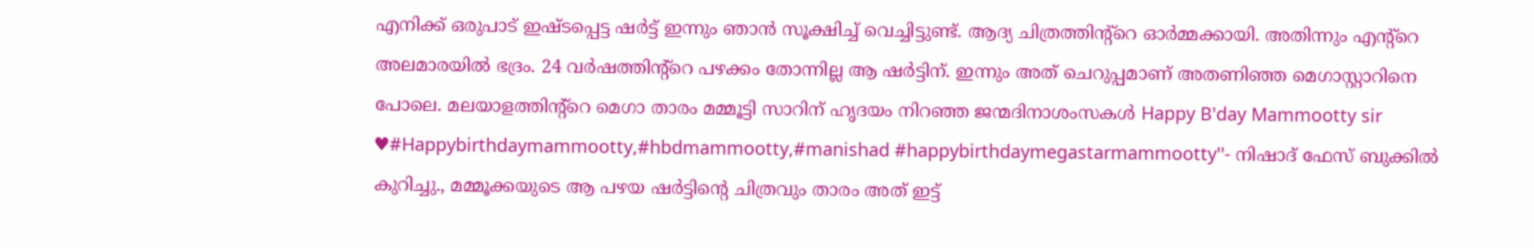എനിക്ക് ഒരുപാട് ഇഷ്ടപ്പെട്ട ഷർട്ട് ഇന്നും ഞാൻ സൂക്ഷിച്ച് വെച്ചിട്ടുണ്ട്. ആദ്യ ചിത്രത്തിന്റ്റെ ഓർമ്മക്കായി. അതിന്നും എന്റ്റെ അലമാരയിൽ ഭദ്രം. 24 വർഷത്തിന്റ്റെ പഴക്കം തോന്നില്ല ആ ഷർട്ടിന്. ഇന്നും അത് ചെറുപ്പമാണ് അതണിഞ്ഞ മെഗാസ്റ്റാറിനെ പോലെ. മലയാളത്തിന്റ്റെ മെഗാ താരം മമ്മൂട്ടി സാറിന് ഹൃദയം നിറഞ്ഞ ജന്മദിനാശംസകൾ Happy B'day Mammootty sir ♥#Happybirthdaymammootty,#hbdmammootty,#manishad #happybirthdaymegastarmammootty''- നിഷാദ് ഫേസ് ബുക്കിൽ കുറിച്ചു., മമ്മൂക്കയുടെ ആ പഴയ ഷർട്ടിന്റെ ചിത്രവും താരം അത് ഇട്ട്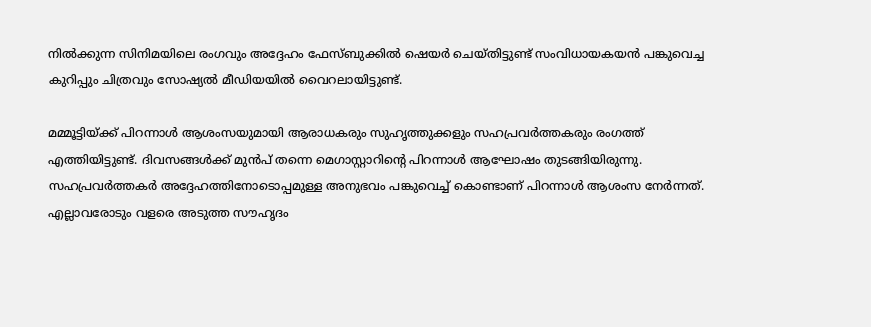നിൽക്കുന്ന സിനിമയിലെ രംഗവും അദ്ദേഹം ഫേസ്ബുക്കിൽ ഷെയർ ചെയ്തിട്ടുണ്ട് സംവിധായകയൻ പങ്കുവെച്ച കുറിപ്പും ചിത്രവും സോഷ്യൽ മീഡിയയിൽ വൈറലായിട്ടുണ്ട്.

മമ്മൂട്ടിയ്ക്ക് പിറന്നാൾ ആശംസയുമായി ആരാധകരും സുഹൃത്തുക്കളും സഹപ്രവർത്തകരും രംഗത്ത് എത്തിയിട്ടുണ്ട്. ദിവസങ്ങൾക്ക് മുൻപ് തന്നെ മെഗാസ്റ്റാറിന്റെ പിറന്നാൾ ആഘോഷം തുടങ്ങിയിരുന്നു. സഹപ്രവർത്തകർ അദ്ദേഹത്തിനോടൊപ്പമുള്ള അനുഭവം പങ്കുവെച്ച് കൊണ്ടാണ് പിറന്നാൾ ആശംസ നേർന്നത്. എല്ലാവരോടും വളരെ അടുത്ത സൗഹൃദം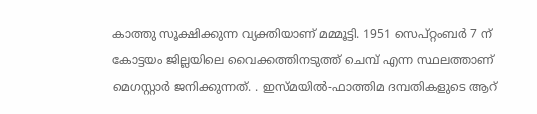കാത്തു സൂക്ഷിക്കുന്ന വ്യക്തിയാണ് മമ്മൂട്ടി. 1951 സെപ്റ്റംബർ 7 ന് കോട്ടയം ജില്ലയിലെ വൈക്കത്തിനടുത്ത് ചെമ്പ് എന്ന സ്ഥലത്താണ് മെഗസ്റ്റാർ ജനിക്കുന്നത്. . ഇസ്മയിൽ-ഫാത്തിമ ദമ്പതികളുടെ ആറ്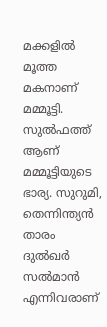മക്കളിൽ മൂത്ത മകനാണ് മമ്മൂട്ടി. സുൽഫത്ത് ആണ് മമ്മൂട്ടിയുടെ ഭാര്യ. സുറുമി, തെന്നിന്ത്യൻ താരം ദുൽഖർ സൽമാൻ എന്നിവരാണ്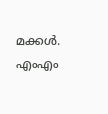മക്കൾ.
എംഎം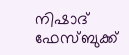നിഷാദ് ഫേസ്ബുക്ക്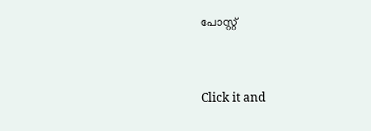പോസ്റ്റ്


Click it and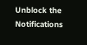Unblock the Notifications